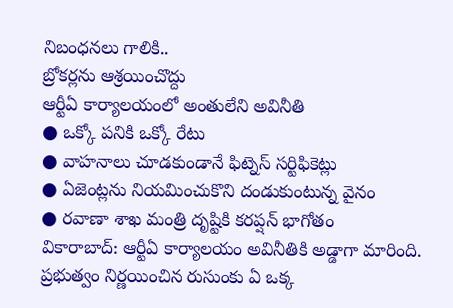నిబంధనలు గాలికి..
బ్రోకర్లను ఆశ్రయించొద్దు
ఆర్టీఏ కార్యాలయంలో అంతులేని అవినీతి
● ఒక్కో పనికి ఒక్కో రేటు
● వాహనాలు చూడకుండానే ఫిట్నెస్ సర్టిఫికెట్లు
● ఏజెంట్లను నియమించుకొని దండుకుంటున్న వైనం
● రవాణా శాఖ మంత్రి దృష్టికి కరప్షన్ భాగోతం
వికారాబాద్: ఆర్టీఏ కార్యాలయం అవినీతికి అడ్డాగా మారింది. ప్రభుత్వం నిర్ణయించిన రుసుంకు ఏ ఒక్క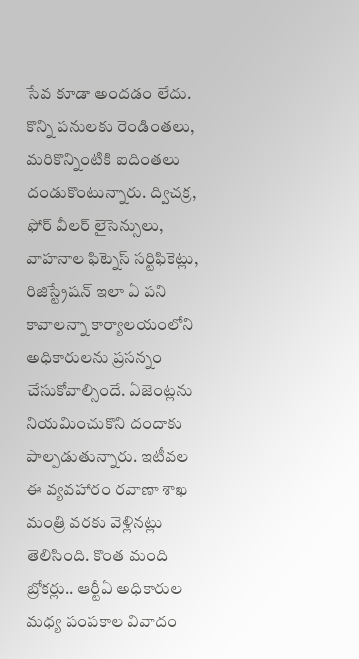సేవ కూడా అందడం లేదు. కొన్ని పనులకు రెండింతలు, మరికొన్నింటికి ఐదింతలు దండుకొంటున్నారు. ద్విచక్ర, ఫోర్ వీలర్ లైసెన్సులు, వాహనాల ఫిట్నెస్ సర్టిఫికెట్లు, రిజిస్ట్రేషన్ ఇలా ఏ పని కావాలన్నా కార్యాలయంలోని అధికారులను ప్రసన్నం చేసుకోవాల్సిందే. ఏజెంట్లను నియమించుకొని దందాకు పాల్పడుతున్నారు. ఇటీవల ఈ వ్యవహారం రవాణా శాఖ మంత్రి వరకు వెళ్లినట్లు తెలిసింది. కొంత మంది బ్రోకర్లు.. ఆర్టీఏ అధికారుల మధ్య పంపకాల వివాదం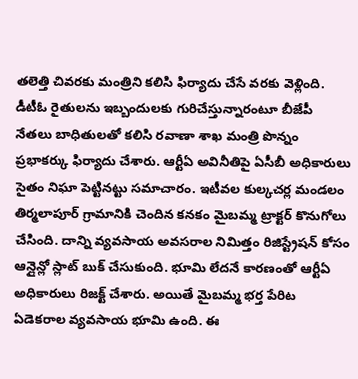తలెత్తి చివరకు మంత్రిని కలిసి ఫిర్యాదు చేసే వరకు వెళ్లింది. డీటీఓ రైతులను ఇబ్బందులకు గురిచేస్తున్నారంటూ బీజేపీ నేతలు బాధితులతో కలిసి రవాణా శాఖ మంత్రి పొన్నం ప్రభాకర్కు ఫిర్యాదు చేశారు. ఆర్టీఏ అవినీతిపై ఏసీబీ అధికారులు సైతం నిఘా పెట్టినట్టు సమాచారం. ఇటీవల కుల్కచర్ల మండలం తిర్మలాపూర్ గ్రామానికి చెందిన కనకం మైబమ్మ ట్రాక్టర్ కొనుగోలు చేసింది. దాన్ని వ్యవసాయ అవసరాల నిమిత్తం రిజిస్ట్రేషన్ కోసం ఆన్లైన్లో స్లాట్ బుక్ చేసుకుంది. భూమి లేదనే కారణంతో ఆర్టీఏ అధికారులు రిజక్ట్ చేశారు. అయితే మైబమ్మ భర్త పేరిట ఏడెకరాల వ్యవసాయ భూమి ఉంది. ఈ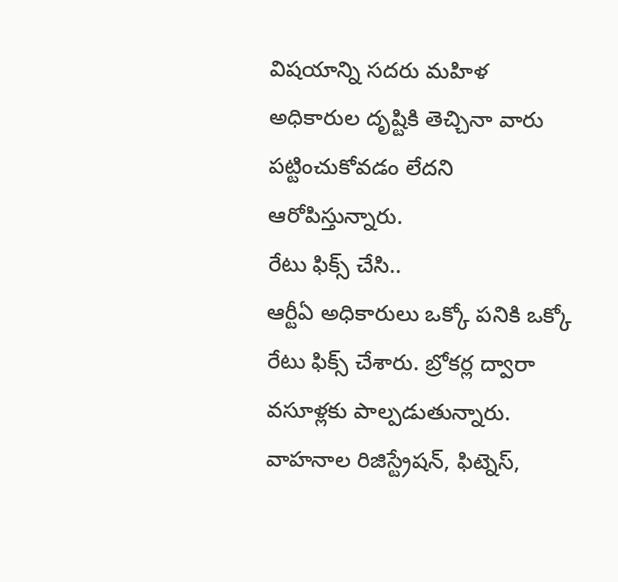విషయాన్ని సదరు మహిళ అధికారుల దృష్టికి తెచ్చినా వారు పట్టించుకోవడం లేదని ఆరోపిస్తున్నారు.
రేటు ఫిక్స్ చేసి..
ఆర్టీఏ అధికారులు ఒక్కో పనికి ఒక్కో రేటు ఫిక్స్ చేశారు. బ్రోకర్ల ద్వారా వసూళ్లకు పాల్పడుతున్నారు. వాహనాల రిజిస్ట్రేషన్, ఫిట్నెస్,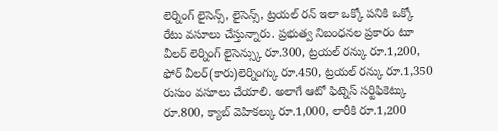లెర్నింగ్ లైసెన్స్, లైసెన్స్, ట్రయల్ రన్ ఇలా ఒక్కో పనికి ఒక్కో రేటు వసూలు చేస్తున్నారు. ప్రభుత్వ నిబంధనల ప్రకారం టూ వీలర్ లెర్నింగ్ లైసెన్స్కు రూ.300, ట్రయల్ రన్కు రూ.1,200, ఫోర్ వీలర్(కారు)లెర్నింగ్కు రూ.450, ట్రయల్ రన్కు రూ.1,350 రుసుం వసూలు చేయాలి. అలాగే ఆటో ఫిట్నెస్ సర్టిఫికెట్కు రూ.800, క్యాబ్ వెహికల్కు రూ.1,000, లారీకి రూ.1,200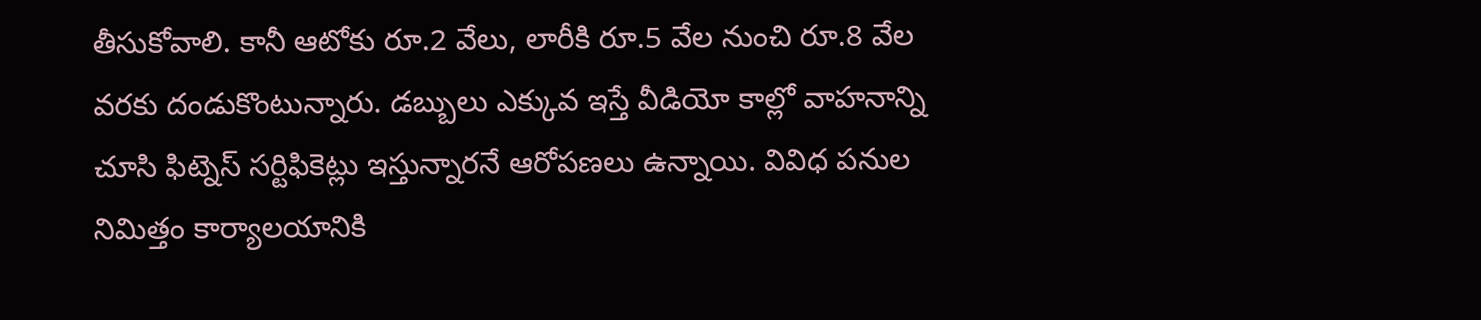తీసుకోవాలి. కానీ ఆటోకు రూ.2 వేలు, లారీకి రూ.5 వేల నుంచి రూ.8 వేల వరకు దండుకొంటున్నారు. డబ్బులు ఎక్కువ ఇస్తే వీడియో కాల్లో వాహనాన్ని చూసి ఫిట్నెస్ సర్టిఫికెట్లు ఇస్తున్నారనే ఆరోపణలు ఉన్నాయి. వివిధ పనుల నిమిత్తం కార్యాలయానికి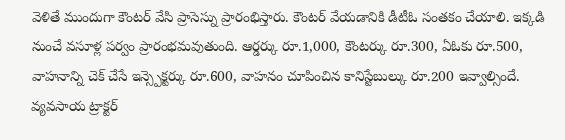వెళితే ముందుగా కౌంటర్ వేసి ప్రాసెస్ను ప్రారంభిస్తారు. కౌంటర్ వేయడానికి డీటీఓ సంతకం చేయాలి. ఇక్కడి నుంచే వసూళ్ల పర్వం ప్రారంభమవుతుంది. ఆర్డర్కు రూ.1,000, కౌంటర్కు రూ.300, ఏఓకు రూ.500, వాహనాన్ని చెక్ చేసే ఇన్స్పెక్టర్కు రూ.600, వాహనం చూపించిన కానిస్టేబుల్కు రూ.200 ఇవ్వాల్సిందే. వ్యవసాయ ట్రాక్టర్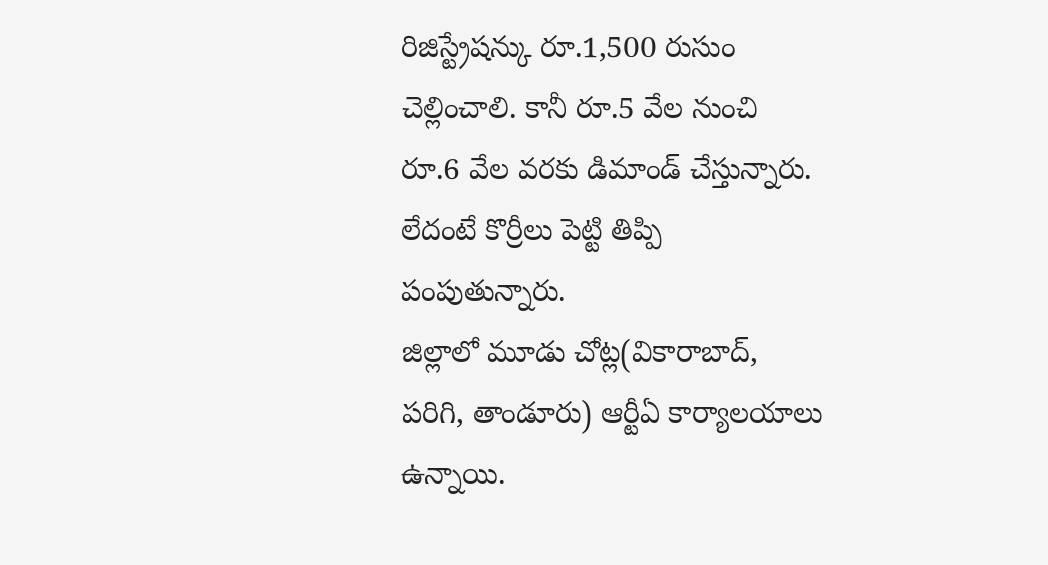రిజిస్ట్రేషన్కు రూ.1,500 రుసుం చెల్లించాలి. కానీ రూ.5 వేల నుంచి రూ.6 వేల వరకు డిమాండ్ చేస్తున్నారు. లేదంటే కొర్రీలు పెట్టి తిప్పి పంపుతున్నారు.
జిల్లాలో మూడు చోట్ల(వికారాబాద్, పరిగి, తాండూరు) ఆర్టీఏ కార్యాలయాలు ఉన్నాయి.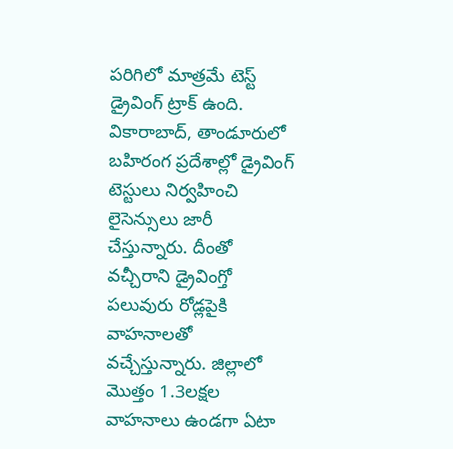పరిగిలో మాత్రమే టెస్ట్ డ్రైవింగ్ ట్రాక్ ఉంది. వికారాబాద్, తాండూరులో బహిరంగ ప్రదేశాల్లో డ్రైవింగ్ టెస్టులు నిర్వహించి లైసెన్సులు జారీ చేస్తున్నారు. దీంతో వచ్చీరాని డ్రైవింగ్తో పలువురు రోడ్లపైకి వాహనాలతో వచ్చేస్తున్నారు. జిల్లాలో మొత్తం 1.3లక్షల వాహనాలు ఉండగా ఏటా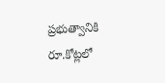ప్రభుత్వానికి రూ.కోట్లలో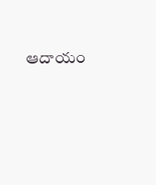ఆదాయం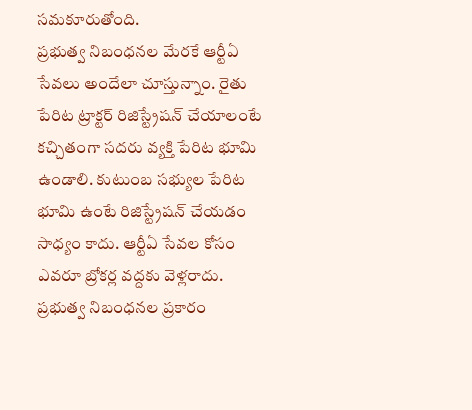సమకూరుతోంది.
ప్రభుత్వ నిబంధనల మేరకే ఆర్టీఏ సేవలు అందేలా చూస్తున్నాం. రైతు పేరిట ట్రాక్టర్ రిజిస్ట్రేషన్ చేయాలంటే కచ్చితంగా సదరు వ్యక్తి పేరిట భూమి ఉండాలి. కుటుంబ సభ్యుల పేరిట భూమి ఉంటే రిజిస్ట్రేషన్ చేయడం సాధ్యం కాదు. ఆర్టీఏ సేవల కోసం ఎవరూ బ్రోకర్ల వద్దకు వెళ్లరాదు. ప్రభుత్వ నిబంధనల ప్రకారం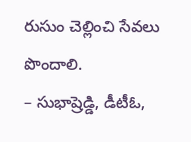రుసుం చెల్లించి సేవలు పొందాలి.
– సుభాష్రెడ్డి, డీటీఓ,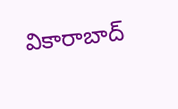వికారాబాద్